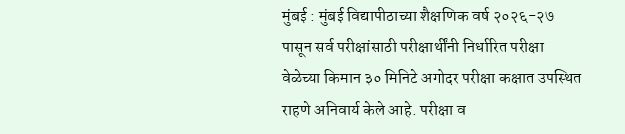मुंबई : मुंबई विद्यापीठाच्या शैक्षणिक वर्ष २०२६-२७ पासून सर्व परीक्षांसाठी परीक्षार्थींनी निर्धारित परीक्षा वेळेच्या किमान ३० मिनिटे अगोदर परीक्षा कक्षात उपस्थित राहणे अनिवार्य केले आहे. परीक्षा व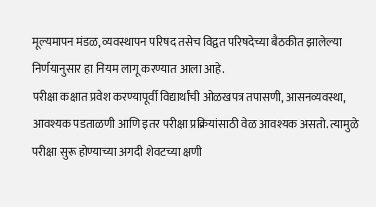मूल्यमापन मंडळ, व्यवस्थापन परिषद तसेच विद्वत परिषदेच्या बैठकीत झालेल्या निर्णयानुसार हा नियम लागू करण्यात आला आहे.
परीक्षा कक्षात प्रवेश करण्यापूर्वी विद्यार्थांची ओळखपत्र तपासणी, आसनव्यवस्था, आवश्यक पडताळणी आणि इतर परीक्षा प्रक्रियांसाठी वेळ आवश्यक असतो. त्यामुळे परीक्षा सुरू होण्याच्या अगदी शेवटच्या क्षणी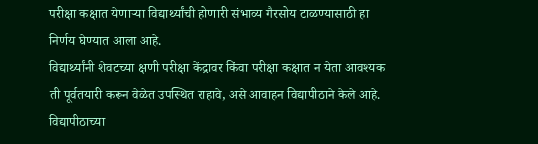परीक्षा कक्षात येणाऱ्या विद्यार्थ्यांची होणारी संभाव्य गैरसोय टाळण्यासाठी हा निर्णय घेण्यात आला आहे.
विद्यार्थ्यांनी शेवटच्या क्षणी परीक्षा केंद्रावर किंवा परीक्षा कक्षात न येता आवश्यक ती पूर्वतयारी करून वेळेत उपस्थित राहावे, असे आवाहन विद्यापीठाने केले आहे.
विद्यापीठाच्या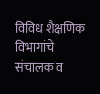विविध शैक्षणिक विभागांचे संचालक व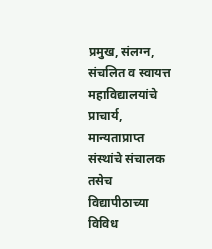प्रमुख, संलग्न, संचलित व स्वायत्त महाविद्यालयांचे प्राचार्य, मान्यताप्राप्त संस्थांचे संचालक तसेच विद्यापीठाच्या विविध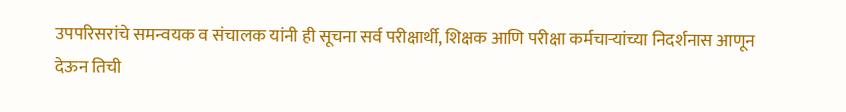उपपरिसरांचे समन्वयक व संचालक यांनी ही सूचना सर्व परीक्षार्थी, शिक्षक आणि परीक्षा कर्मचाऱ्यांच्या निदर्शनास आणून देऊन तिची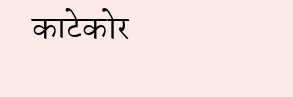काटेकोर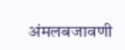अंमलबजावणी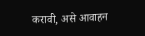करावी, असे आवाहन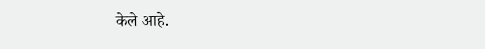केले आहे.